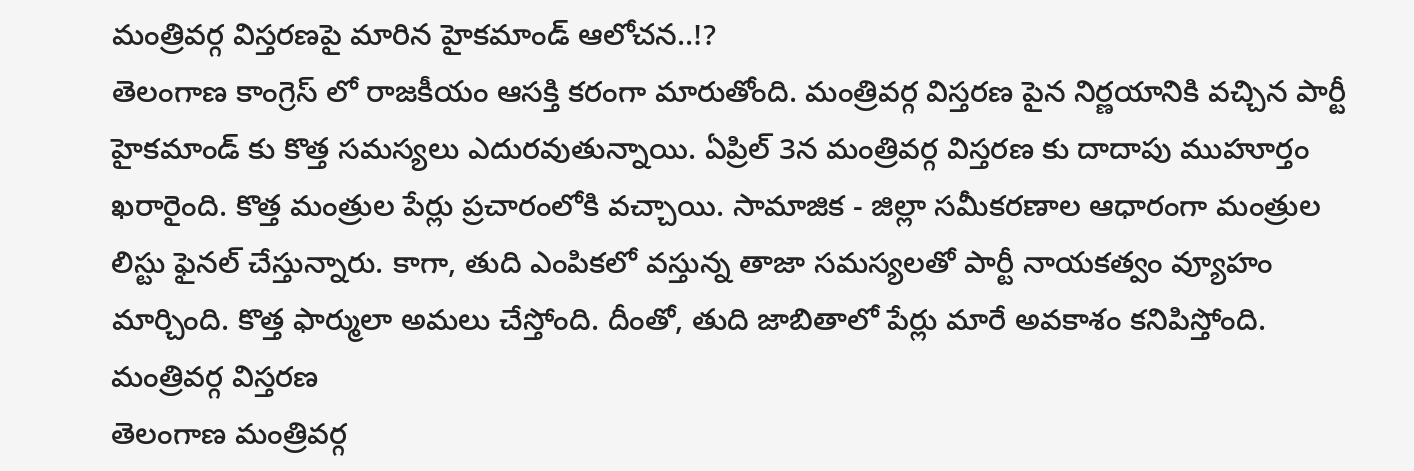మంత్రివర్గ విస్తరణపై మారిన హైకమాండ్ ఆలోచన..!?
తెలంగాణ కాంగ్రెస్ లో రాజకీయం ఆసక్తి కరంగా మారుతోంది. మంత్రివర్గ విస్తరణ పైన నిర్ణయానికి వచ్చిన పార్టీ హైకమాండ్ కు కొత్త సమస్యలు ఎదురవుతున్నాయి. ఏప్రిల్ 3న మంత్రివర్గ విస్తరణ కు దాదాపు ముహూర్తం ఖరారైంది. కొత్త మంత్రుల పేర్లు ప్రచారంలోకి వచ్చాయి. సామాజిక - జిల్లా సమీకరణాల ఆధారంగా మంత్రుల లిస్టు ఫైనల్ చేస్తున్నారు. కాగా, తుది ఎంపికలో వస్తున్న తాజా సమస్యలతో పార్టీ నాయకత్వం వ్యూహం మార్చింది. కొత్త ఫార్ములా అమలు చేస్తోంది. దీంతో, తుది జాబితాలో పేర్లు మారే అవకాశం కనిపిస్తోంది.
మంత్రివర్గ విస్తరణ
తెలంగాణ మంత్రివర్గ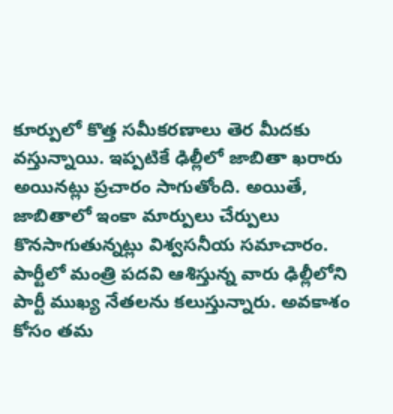కూర్పులో కొత్త సమీకరణాలు తెర మీదకు వస్తున్నాయి. ఇప్పటికే ఢిల్లీలో జాబితా ఖరారు అయినట్లు ప్రచారం సాగుతోంది. అయితే, జాబితాలో ఇంకా మార్పులు చేర్పులు కొనసాగుతున్నట్లు విశ్వసనీయ సమాచారం. పార్టీలో మంత్రి పదవి ఆశిస్తున్న వారు ఢిల్లీలోని పార్టీ ముఖ్య నేతలను కలుస్తున్నారు. అవకాశం కోసం తమ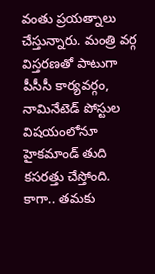వంతు ప్రయత్నాలు చేస్తున్నారు. మంత్రి వర్గ విస్తరణతో పాటుగా పీసీసీ కార్యవర్గం, నామినేటెడ్ పోస్టుల విషయంలోనూ హైకమాండ్ తుది కసరత్తు చేస్తోంది. కాగా.. తమకు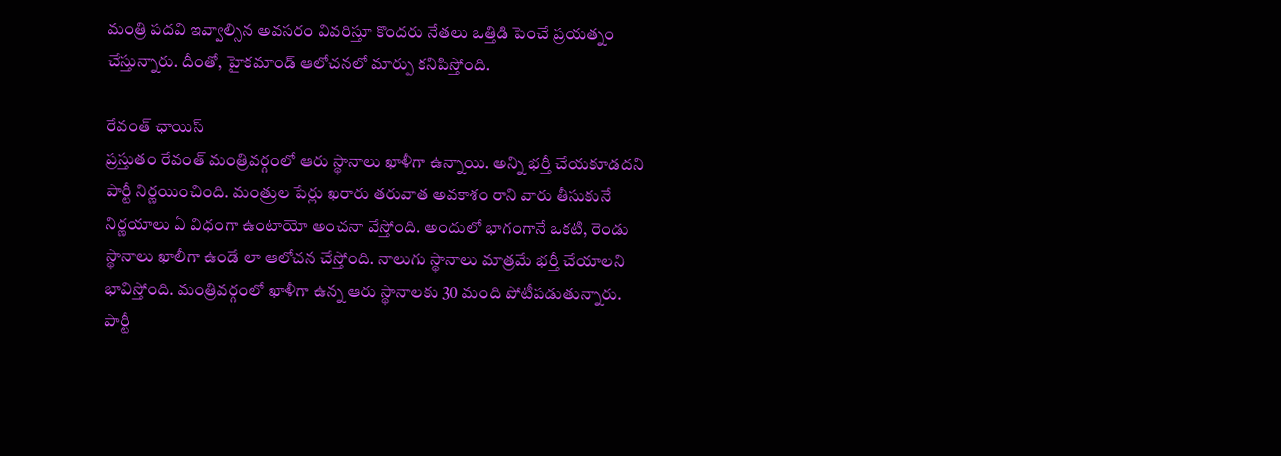మంత్రి పదవి ఇవ్వాల్సిన అవసరం వివరిస్తూ కొందరు నేతలు ఒత్తిడి పెంచే ప్రయత్నం చేస్తున్నారు. దీంతో, హైకమాండ్ ఆలోచనలో మార్పు కనిపిస్తోంది.

రేవంత్ ఛాయిస్
ప్రస్తుతం రేవంత్ మంత్రివర్గంలో ఆరు స్థానాలు ఖాళీగా ఉన్నాయి. అన్ని భర్తీ చేయకూడదని పార్టీ నిర్ణయించింది. మంత్రుల పేర్లు ఖరారు తరువాత అవకాశం రాని వారు తీసుకునే నిర్ణయాలు ఏ విధంగా ఉంటాయో అంచనా వేస్తోంది. అందులో భాగంగానే ఒకటి, రెండు స్థానాలు ఖాలీగా ఉండే లా ఆలోచన చేస్తోంది. నాలుగు స్థానాలు మాత్రమే భర్తీ చేయాలని భావిస్తోంది. మంత్రివర్గంలో ఖాళీగా ఉన్న ఆరు స్థానాలకు 30 మంది పోటీపడుతున్నారు. పార్టీ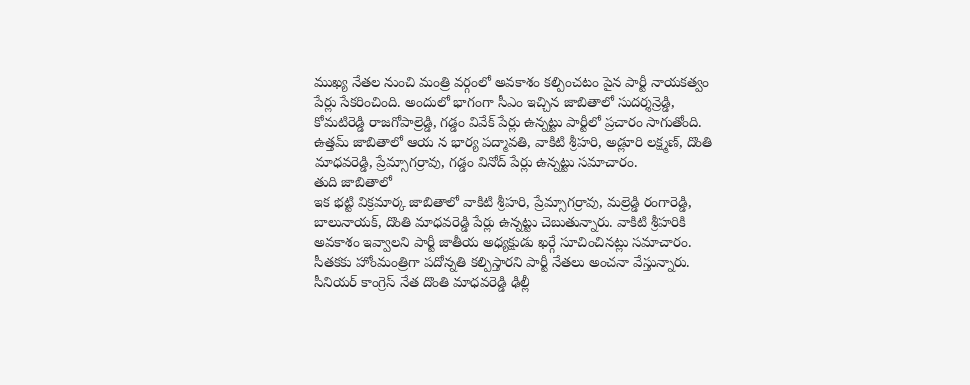ముఖ్య నేతల నుంచి మంత్రి వర్గంలో అవకాశం కల్పించటం పైన పార్టీ నాయకత్వం పేర్లు సేకరించింది. అందులో భాగంగా సీఎం ఇచ్చిన జాబితాలో సుదర్శన్రెడ్డి, కోమటిరెడ్డి రాజగోపాల్రెడ్డి, గడ్డం వివేక్ పేర్లు ఉన్నట్టు పార్టీలో ప్రచారం సాగుతోంది. ఉత్తమ్ జాబితాలో ఆయ న భార్య పద్మావతి, వాకిటి శ్రీహరి, అడ్లూరి లక్ష్మణ్, దొంతి మాధవరెడ్డి, ప్రేమ్సాగర్రావు, గడ్డం వినోద్ పేర్లు ఉన్నట్టు సమాచారం.
తుది జాబితాలో
ఇక భట్టి విక్రమార్క జాబితాలో వాకిటి శ్రీహరి, ప్రేమ్సాగర్రావు, మల్రెడ్డి రంగారెడ్డి, బాలునాయక్, దొంతి మాధవరెడ్డి పేర్లు ఉన్నట్టు చెబుతున్నారు. వాకిటి శ్రీహరికి అవకాశం ఇవ్వాలని పార్టీ జాతీయ అధ్యక్షుడు ఖర్గే సూచించినట్లు సమాచారం. సీతకకు హోంమంత్రిగా పదోన్నతి కల్పిస్తారని పార్టీ నేతలు అంచనా వేస్తున్నారు. సీనియర్ కాంగ్రెస్ నేత దొంతి మాధవరెడ్డి ఢిల్లీ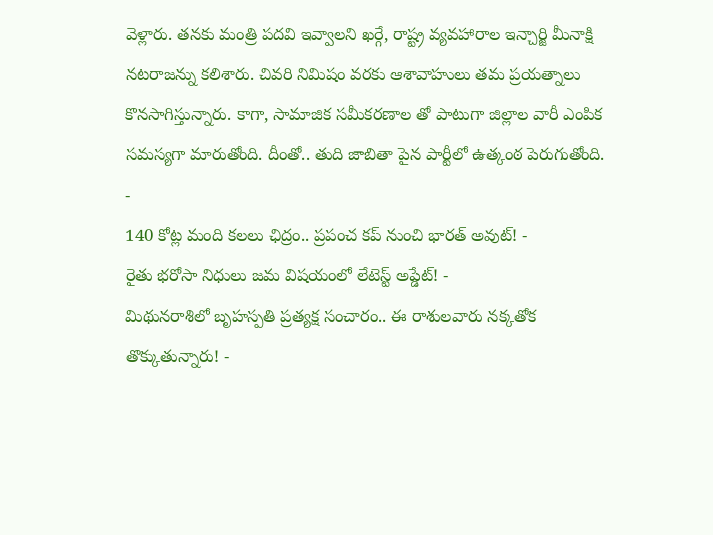వెళ్లారు. తనకు మంత్రి పదవి ఇవ్వాలని ఖర్గే, రాష్ట్ర వ్యవహారాల ఇన్చార్జి మీనాక్షి నటరాజన్ను కలిశారు. చివరి నిమిషం వరకు ఆశావాహులు తమ ప్రయత్నాలు కొనసాగిస్తున్నారు. కాగా, సామాజిక సమీకరణాల తో పాటుగా జిల్లాల వారీ ఎంపిక సమస్యగా మారుతోంది. దీంతో.. తుది జాబితా పైన పార్టీలో ఉత్కంఠ పెరుగుతోంది.
-
140 కోట్ల మంది కలలు ఛిద్రం.. ప్రపంచ కప్ నుంచి భారత్ అవుట్! -
రైతు భరోసా నిధులు జమ విషయంలో లేటెస్ట్ అప్డేట్! -
మిథునరాశిలో బృహస్పతి ప్రత్యక్ష సంచారం.. ఈ రాశులవారు నక్కతోక తొక్కుతున్నారు! -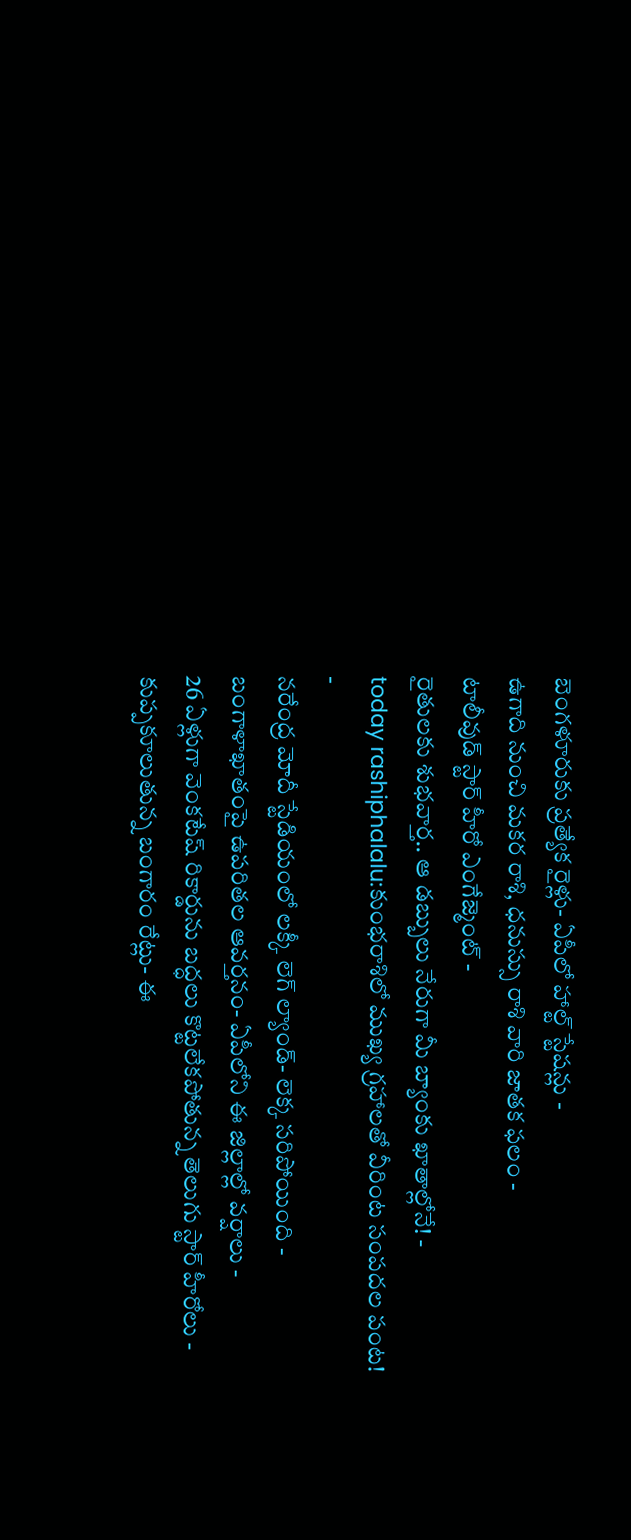బెంగళూరుకు ప్రత్యేక రైళ్లు- ఏపీలో హాల్ట్ స్టేషన్లు -
ఉగాది నుంచి మకర రాశి, ధనుస్సు రాశి వారి జాతక ఫలం -
టాలీవుడ్ స్టార్ హీరో ఎంగేజ్మెంట్ -
రైతులకు శుభవార్త.. ఆ డబ్బులు నేరుగా మీ బ్యాంకు ఖాతాల్లోనే! -
today rashiphalalu:కుంభరాశిలో ముఖ్య గ్రహాలతో వీరింట సంపదల పంట! -
నరేంద్ర మోదీ స్టేడియంలో లక్కీ లెగ్ ల్యాండ్- లెక్క సరిపోయింది -
బంగాళాఖాతంపై ఉపరితల ఆవర్తనం- ఏపీలోని ఈ జిల్లాల్లో వర్షాలు -
26 ఏళ్లుగా వెంకటేష్ రికార్డును బద్ధలు కొట్టలేకపోతున్న తెలుగు స్టార్ హీరోలు -
కుప్పకూలుతున్న బంగారం రేట్లు- ఈ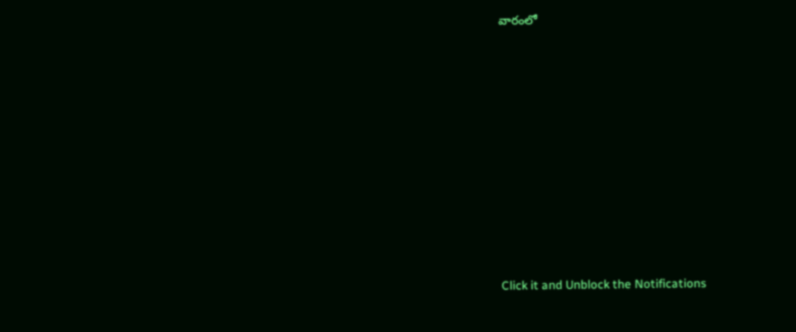వారంలో












Click it and Unblock the Notifications